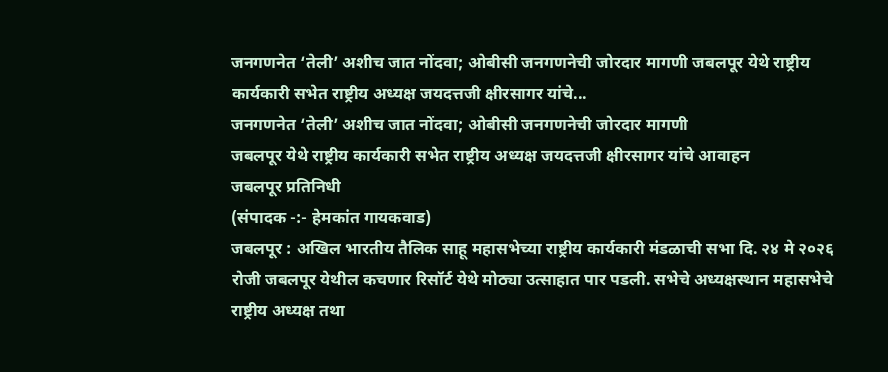जनगणनेत ‘तेली’ अशीच जात नोंदवा; ओबीसी जनगणनेची जोरदार मागणी जबलपूर येथे राष्ट्रीय कार्यकारी सभेत राष्ट्रीय अध्यक्ष जयदत्तजी क्षीरसागर यांचे...
जनगणनेत ‘तेली’ अशीच जात नोंदवा; ओबीसी जनगणनेची जोरदार मागणी
जबलपूर येथे राष्ट्रीय कार्यकारी सभेत राष्ट्रीय अध्यक्ष जयदत्तजी क्षीरसागर यांचे आवाहन
जबलपूर प्रतिनिधी
(संपादक -:- हेमकांत गायकवाड)
जबलपूर : अखिल भारतीय तैलिक साहू महासभेच्या राष्ट्रीय कार्यकारी मंडळाची सभा दि. २४ मे २०२६ रोजी जबलपूर येथील कचणार रिसॉर्ट येथे मोठ्या उत्साहात पार पडली. सभेचे अध्यक्षस्थान महासभेचे राष्ट्रीय अध्यक्ष तथा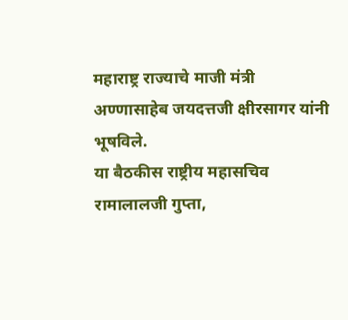महाराष्ट्र राज्याचे माजी मंत्री अण्णासाहेब जयदत्तजी क्षीरसागर यांनी भूषविले.
या बैठकीस राष्ट्रीय महासचिव रामालालजी गुप्ता,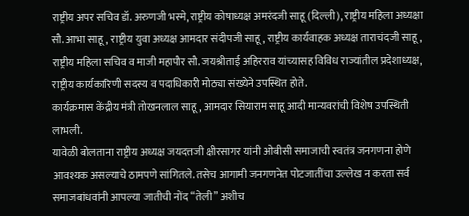राष्ट्रीय अपर सचिव डॉ. अरुणजी भस्मे, राष्ट्रीय कोषाध्यक्ष अमरंदजी साहू (दिल्ली), राष्ट्रीय महिला अध्यक्षा सौ. आभा साहू, राष्ट्रीय युवा अध्यक्ष आमदार संदीपजी साहू, राष्ट्रीय कार्यवाहक अध्यक्ष ताराचंदजी साहू, राष्ट्रीय महिला सचिव व माजी महापौर सौ. जयश्रीताई अहिरराव यांच्यासह विविध राज्यांतील प्रदेशाध्यक्ष, राष्ट्रीय कार्यकारिणी सदस्य व पदाधिकारी मोठ्या संख्येने उपस्थित होते.
कार्यक्रमास केंद्रीय मंत्री तोखनलाल साहू, आमदार सियाराम साहू आदी मान्यवरांची विशेष उपस्थिती लाभली.
यावेळी बोलताना राष्ट्रीय अध्यक्ष जयदत्तजी क्षीरसागर यांनी ओबीसी समाजाची स्वतंत्र जनगणना होणे आवश्यक असल्याचे ठामपणे सांगितले. तसेच आगामी जनगणनेत पोटजातींचा उल्लेख न करता सर्व समाजबांधवांनी आपल्या जातीची नोंद “तेली” अशीच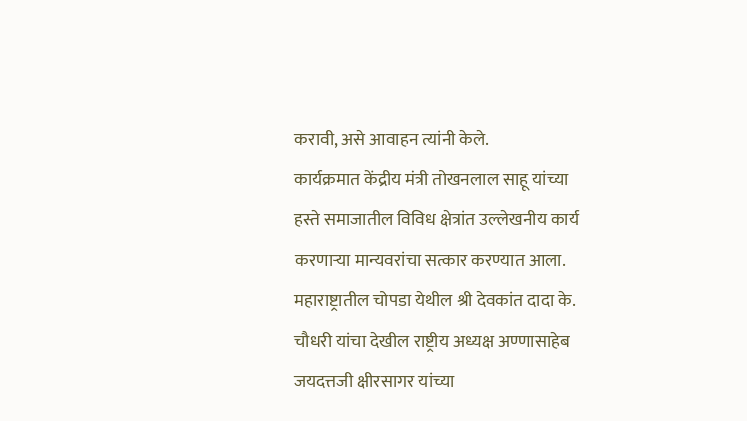करावी, असे आवाहन त्यांनी केले.
कार्यक्रमात केंद्रीय मंत्री तोखनलाल साहू यांच्या हस्ते समाजातील विविध क्षेत्रांत उल्लेखनीय कार्य करणाऱ्या मान्यवरांचा सत्कार करण्यात आला. महाराष्ट्रातील चोपडा येथील श्री देवकांत दादा के. चौधरी यांचा देखील राष्ट्रीय अध्यक्ष अण्णासाहेब जयदत्तजी क्षीरसागर यांच्या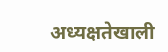अध्यक्षतेखाली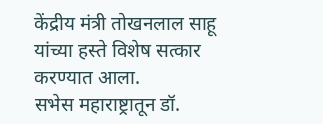केंद्रीय मंत्री तोखनलाल साहू यांच्या हस्ते विशेष सत्कार करण्यात आला.
सभेस महाराष्ट्रातून डॉ.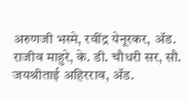अरुणजी भस्मे, रवींद्र येनूरकर, ॲड. राजीव माहुरे, के. डी. चौधरी सर, सौ. जयश्रीताई अहिरराव, ॲड.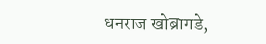धनराज खोब्रागडे,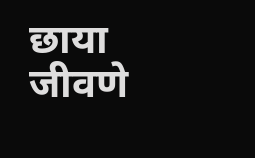छाया जीवणे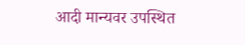आदी मान्यवर उपस्थित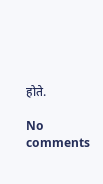होते.

No comments